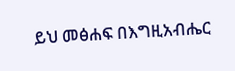ይህ መፅሐፍ በእግዚአብሔር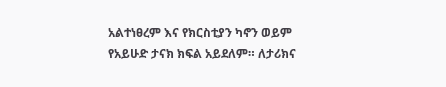አልተነፀረም እና የክርስቲያን ካኖን ወይም የአይሁድ ታናክ ክፍል አይደለም። ለታሪክና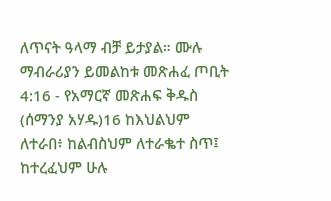ለጥናት ዓላማ ብቻ ይታያል። ሙሉ ማብራሪያን ይመልከቱ መጽሐፈ ጦቢት 4:16 - የአማርኛ መጽሐፍ ቅዱስ (ሰማንያ አሃዱ)16 ከእህልህም ለተራበ፥ ከልብስህም ለተራቈተ ስጥ፤ ከተረፈህም ሁሉ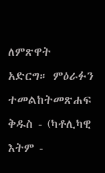ለምጽዋት አድርግ። ምዕራፉን ተመልከትመጽሐፍ ቅዱስ - (ካቶሊካዊ እትም -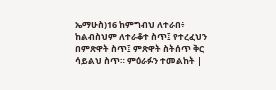ኤማሁስ)16 ከምግብህ ለተራበ፥ ከልብስህም ለተራቆተ ስጥ፤ የተረፈህን በምጽዋት ስጥ፤ ምጽዋት ስትሰጥ ቅር ሳይልህ ስጥ። ምዕራፉን ተመልከት |